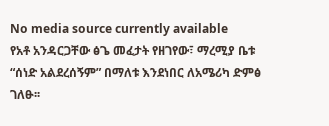No media source currently available
የአቶ አንዳርጋቸው ፅጌ መፈታት የዘገየው፣ ማረሚያ ቤቱ “ሰነድ አልደረሰኝም” በማለቱ እንደነበር ለአሜሪካ ድምፅ ገለፁ፡፡